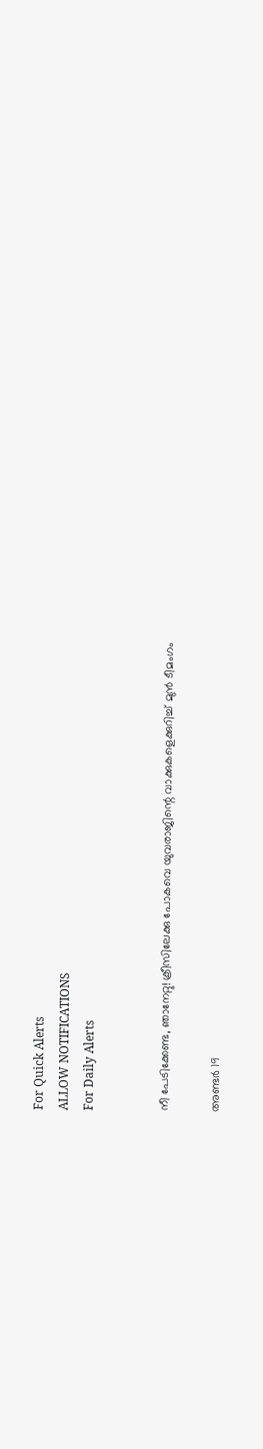For Quick Alerts
ALLOW NOTIFICATIONS
For Daily Alerts


നീ പേടിക്കേണ്ട, ഞാനേറ്റു! ക്രീസിലേക്കു പോകവെ യുവരാജിന്റെ വാക്കുകളെക്കുറിച്ച് മുന്‍ ടീമംഗം

അണ്ടര്‍ 19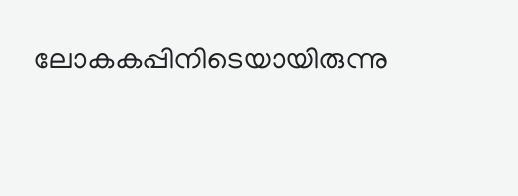ലോകകപ്പിനിടെയായിരുന്നു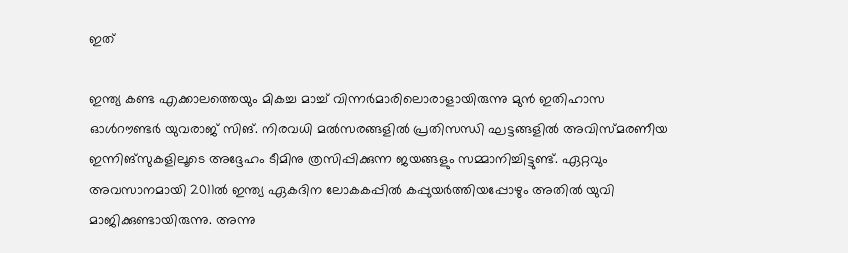ഇത്

ഇന്ത്യ കണ്ട എക്കാലത്തെയും മികച്ച മാച്ച് വിന്നര്‍മാരിലൊരാളായിരുന്നു മുന്‍ ഇതിഹാസ ഓള്‍റൗണ്ടര്‍ യുവരാജ് സിങ്. നിരവധി മല്‍സരങ്ങളില്‍ പ്രതിസന്ധി ഘട്ടങ്ങളില്‍ അവിസ്മരണീയ ഇന്നിങ്‌സുകളിലൂടെ അദ്ദേഹം ടീമിനു ത്രസിപ്പിക്കുന്ന ജയങ്ങളും സമ്മാനിച്ചിട്ടുണ്ട്. ഏറ്റവും അവസാനമായി 2011ല്‍ ഇന്ത്യ ഏകദിന ലോകകപ്പില്‍ കപ്പുയര്‍ത്തിയപ്പോഴും അതില്‍ യുവി മാജിക്കുണ്ടായിരുന്നു. അന്നു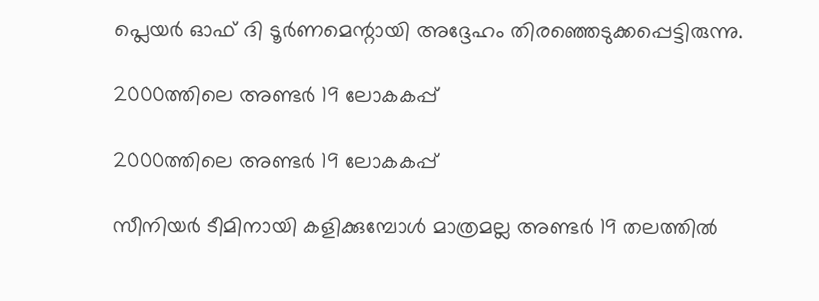പ്ലെയര്‍ ഓഫ് ദി ടൂര്‍ണമെന്റായി അദ്ദേഹം തിരഞ്ഞെടുക്കപ്പെട്ടിരുന്നു.

2000ത്തിലെ അണ്ടര്‍ 19 ലോകകപ്പ്

2000ത്തിലെ അണ്ടര്‍ 19 ലോകകപ്പ്

സീനിയര്‍ ടീമിനായി കളിക്കുമ്പോള്‍ മാത്രമല്ല അണ്ടര്‍ 19 തലത്തില്‍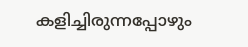കളിച്ചിരുന്നപ്പോഴും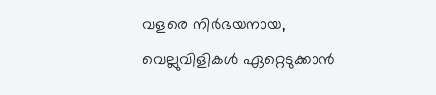വളരെ നിര്‍ഭയനായ, വെല്ലുവിളികള്‍ ഏറ്റെടുക്കാന്‍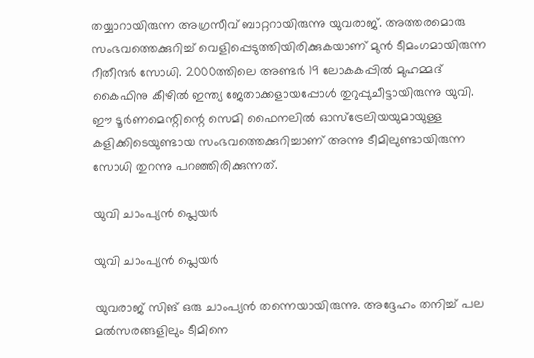തയ്യാറായിരുന്ന അഗ്രസീവ് ബാറ്ററായിരുന്നു യുവരാജ്. അത്തരമൊരു സംഭവത്തെക്കുറിച്ച് വെളിപ്പെടുത്തിയിരിക്കുകയാണ് മുന്‍ ടീമംഗമായിരുന്ന റീതീന്ദര്‍ സോധി. 2000ത്തിലെ അണ്ടര്‍ 19 ലോകകപ്പില്‍ മുഹമ്മദ് കൈഫിനു കീഴില്‍ ഇന്ത്യ ജേതാക്കളായപ്പോള്‍ തുറുപ്പുചീട്ടായിരുന്നു യുവി. ഈ ടൂര്‍ണമെന്റിന്റെ സെമി ഫൈനലില്‍ ഓസ്‌ട്രേലിയയുമായുള്ള കളിക്കിടെയുണ്ടായ സംഭവത്തെക്കുറിച്ചാണ് അന്നു ടീമിലുണ്ടായിരുന്ന സോധി തുറന്നു പറഞ്ഞിരിക്കുന്നത്.

യുവി ചാംപ്യന്‍ പ്ലെയര്‍

യുവി ചാംപ്യന്‍ പ്ലെയര്‍

യുവരാജ് സിങ് ഒരു ചാംപ്യന്‍ തന്നെയായിരുന്നു. അദ്ദേഹം തനിച്ച് പല മല്‍സരങ്ങളിലും ടീമിനെ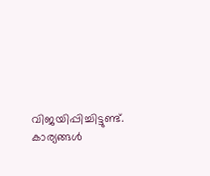വിജയിപ്പിച്ചിട്ടുണ്ട്. കാര്യങ്ങള്‍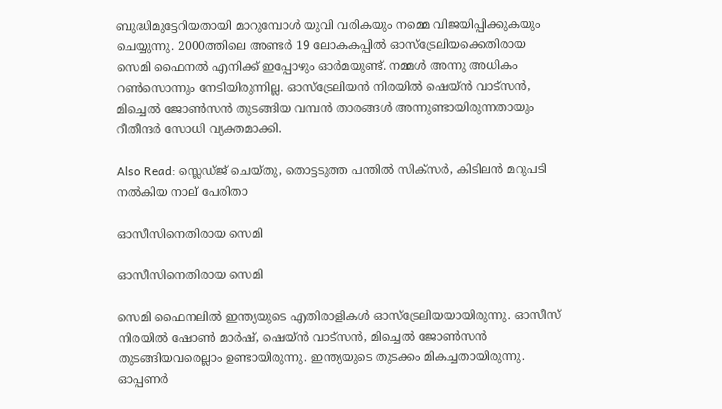ബുദ്ധിമുട്ടേറിയതായി മാറുമ്പോള്‍ യുവി വരികയും നമ്മെ വിജയിപ്പിക്കുകയും ചെയ്യുന്നു. 2000ത്തിലെ അണ്ടര്‍ 19 ലോകകപ്പില്‍ ഓസ്‌ട്രേലിയക്കെതിരായ സെമി ഫൈനല്‍ എനിക്ക് ഇപ്പോഴും ഓര്‍മയുണ്ട്. നമ്മള്‍ അന്നു അധികം റണ്‍സൊന്നും നേടിയിരുന്നില്ല. ഓസ്‌ട്രേലിയന്‍ നിരയില്‍ ഷെയ്ന്‍ വാട്‌സന്‍, മിച്ചെല്‍ ജോണ്‍സന്‍ തുടങ്ങിയ വമ്പന്‍ താരങ്ങള്‍ അന്നുണ്ടായിരുന്നതായും റീതീന്ദര്‍ സോധി വ്യക്തമാക്കി.

Also Read: സ്ലെഡ്ജ് ചെയ്തു, തൊട്ടടുത്ത പന്തില്‍ സിക്‌സര്‍, കിടിലന്‍ മറുപടി നല്‍കിയ നാല് പേരിതാ

ഓസീസിനെതിരായ സെമി

ഓസീസിനെതിരായ സെമി

സെമി ഫൈനലില്‍ ഇന്ത്യയുടെ എതിരാളികള്‍ ഓസ്‌ട്രേലിയയായിരുന്നു. ഓസീസ് നിരയില്‍ ഷോണ്‍ മാര്‍ഷ്, ഷെയ്ന്‍ വാട്‌സന്‍, മിച്ചെല്‍ ജോണ്‍സന്‍ തുടങ്ങിയവരെല്ലാം ഉണ്ടായിരുന്നു. ഇന്ത്യയുടെ തുടക്കം മികച്ചതായിരുന്നു. ഓപ്പണര്‍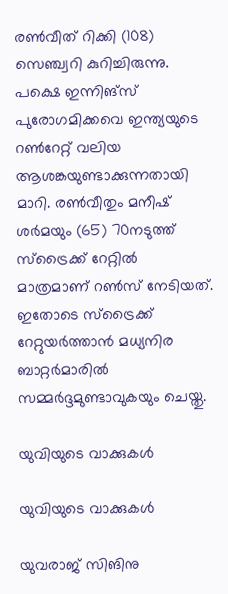രണ്‍വീത് റിക്കി (108) സെഞ്ച്വറി കുറിച്ചിരുന്നു. പക്ഷെ ഇന്നിങ്‌സ് പുരോഗമിക്കവെ ഇന്ത്യയുടെ റണ്‍റേറ്റ് വലിയ ആശങ്കയുണ്ടാക്കുന്നതായി മാറി. രണ്‍വീതും മനീഷ് ശര്‍മയും (65) 70നടുത്ത് സ്‌ട്രൈക്ക് റേറ്റില്‍ മാത്രമാണ് റണ്‍സ് നേടിയത്. ഇതോടെ സ്‌ട്രൈക്ക് റേറ്റുയര്‍ത്താന്‍ മധ്യനിര ബാറ്റര്‍മാരില്‍ സമ്മര്‍ദ്ദമുണ്ടാവുകയും ചെയ്തു.

യുവിയുടെ വാക്കുകള്‍

യുവിയുടെ വാക്കുകള്‍

യുവരാജ് സിങിനു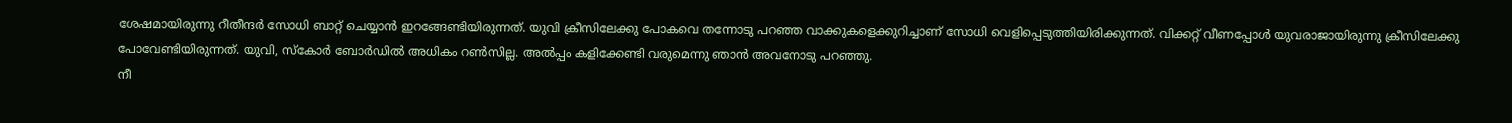ശേഷമായിരുന്നു റീതീന്ദര്‍ സോധി ബാറ്റ് ചെയ്യാന്‍ ഇറങ്ങേണ്ടിയിരുന്നത്. യുവി ക്രീസിലേക്കു പോകവെ തന്നോടു പറഞ്ഞ വാക്കുകളെക്കുറിച്ചാണ് സോധി വെളിപ്പെടുത്തിയിരിക്കുന്നത്. വിക്കറ്റ് വീണപ്പോള്‍ യുവരാജായിരുന്നു ക്രീസിലേക്കു പോവേണ്ടിയിരുന്നത്. യുവി, സ്‌കോര്‍ ബോര്‍ഡില്‍ അധികം റണ്‍സില്ല. അല്‍പ്പം കളിക്കേണ്ടി വരുമെന്നു ഞാന്‍ അവനോടു പറഞ്ഞു.
നീ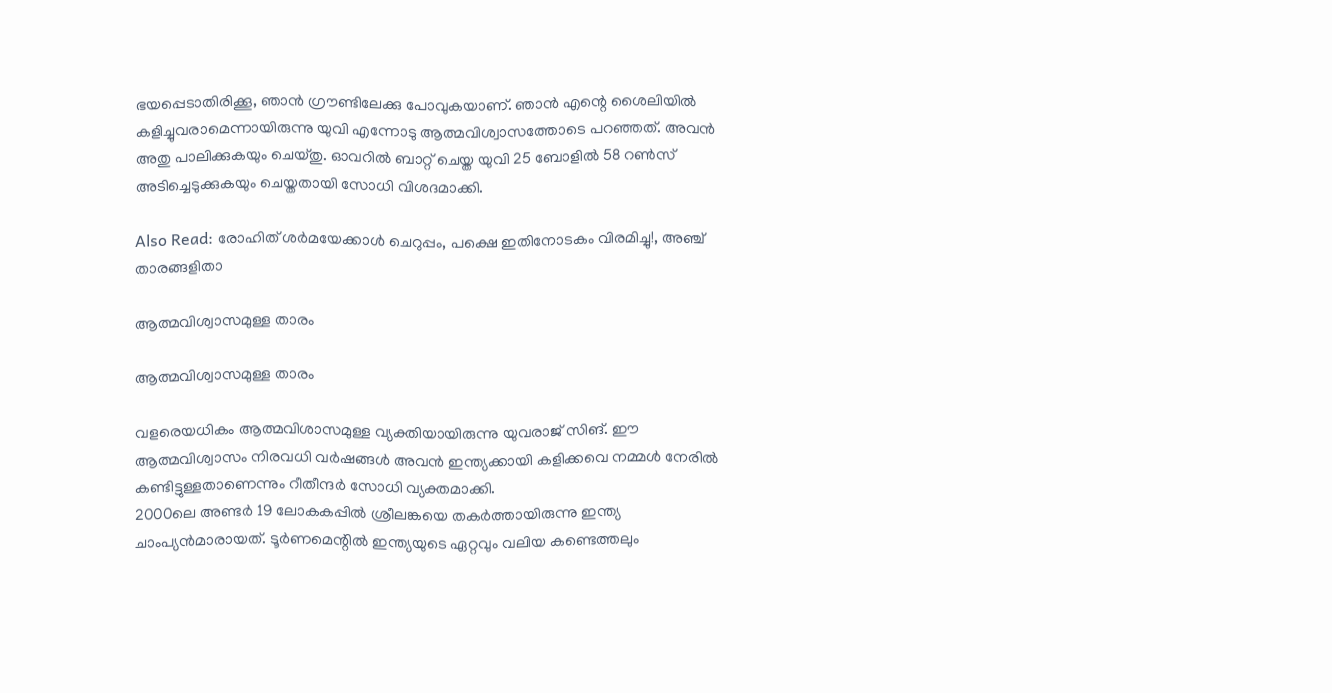ഭയപ്പെടാതിരിക്കൂ, ഞാന്‍ ഗ്രൗണ്ടിലേക്കു പോവുകയാണ്. ഞാന്‍ എന്റെ ശൈലിയില്‍ കളിച്ചുവരാമെന്നായിരുന്നു യുവി എന്നോടു ആത്മവിശ്വാസത്തോടെ പറഞ്ഞത്. അവന്‍ അതു പാലിക്കുകയും ചെയ്തു. ഓവറില്‍ ബാറ്റ് ചെയ്ത യുവി 25 ബോളില്‍ 58 റണ്‍സ് അടിച്ചെടുക്കുകയും ചെയ്തതായി സോധി വിശദമാക്കി.

Also Read: രോഹിത് ശര്‍മയേക്കാള്‍ ചെറുപ്പം, പക്ഷെ ഇതിനോടകം വിരമിച്ചു!, അഞ്ച് താരങ്ങളിതാ

ആത്മവിശ്വാസമുള്ള താരം

ആത്മവിശ്വാസമുള്ള താരം

വളരെയധികം ആത്മവിശാസമുള്ള വ്യക്തിയായിരുന്നു യുവരാജ് സിങ്. ഈ ആത്മവിശ്വാസം നിരവധി വര്‍ഷങ്ങള്‍ അവന്‍ ഇന്ത്യക്കായി കളിക്കവെ നമ്മള്‍ നേരില്‍ കണ്ടിട്ടുള്ളതാണെന്നും റീതീന്ദര്‍ സോധി വ്യക്തമാക്കി.
2000ലെ അണ്ടര്‍ 19 ലോകകപ്പില്‍ ശ്രീലങ്കയെ തകര്‍ത്തായിരുന്നു ഇന്ത്യ ചാംപ്യന്‍മാരായത്. ടൂര്‍ണമെന്റില്‍ ഇന്ത്യയുടെ ഏറ്റവും വലിയ കണ്ടെത്തലും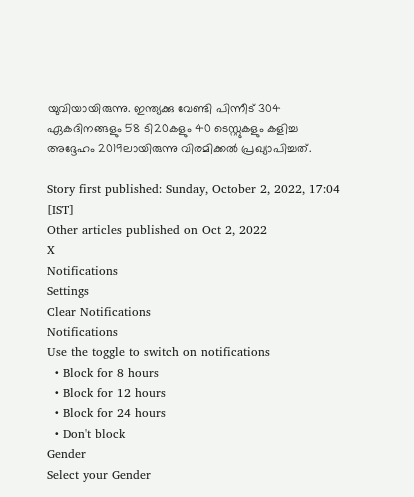യുവിയായിരുന്നു. ഇന്ത്യക്കു വേണ്ടി പിന്നീട് 304 ഏകദിനങ്ങളും 58 ടി20കളും 40 ടെസ്റ്റുകളും കളിച്ച അദ്ദേഹം 2019ലായിരുന്നു വിരമിക്കല്‍ പ്രഖ്യാപിച്ചത്.

Story first published: Sunday, October 2, 2022, 17:04 [IST]
Other articles published on Oct 2, 2022
X
Notifications
Settings
Clear Notifications
Notifications
Use the toggle to switch on notifications
  • Block for 8 hours
  • Block for 12 hours
  • Block for 24 hours
  • Don't block
Gender
Select your Gender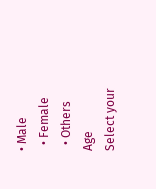• Male
  • Female
  • Others
Age
Select your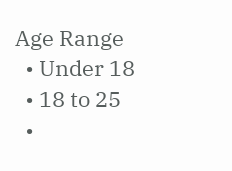Age Range
  • Under 18
  • 18 to 25
  •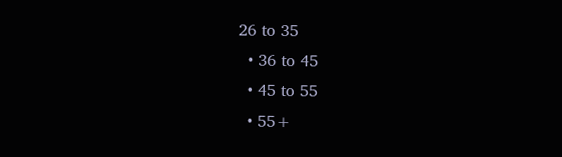26 to 35
  • 36 to 45
  • 45 to 55
  • 55+